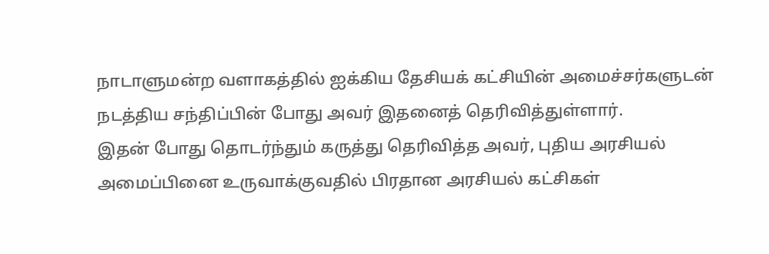நாடாளுமன்ற வளாகத்தில் ஐக்கிய தேசியக் கட்சியின் அமைச்சர்களுடன் நடத்திய சந்திப்பின் போது அவர் இதனைத் தெரிவித்துள்ளார்.
இதன் போது தொடர்ந்தும் கருத்து தெரிவித்த அவர், புதிய அரசியல் அமைப்பினை உருவாக்குவதில் பிரதான அரசியல் கட்சிகள்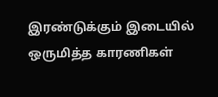இரண்டுக்கும் இடையில் ஒருமித்த காரணிகள்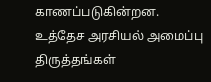காணப்படுகின்றன.
உத்தேச அரசியல் அமைப்பு திருத்தங்கள்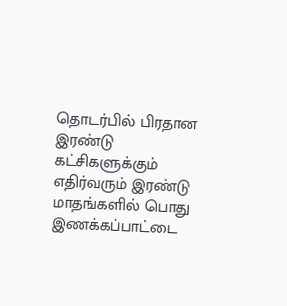தொடர்பில் பிரதான இரண்டு கட்சிகளுக்கும் எதிர்வரும் இரண்டு மாதங்களில் பொது இணக்கப்பாட்டை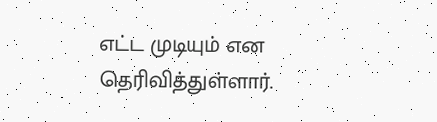எட்ட முடியும் என தெரிவித்துள்ளார்.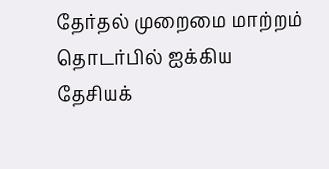தேர்தல் முறைமை மாற்றம் தொடர்பில் ஐக்கிய தேசியக்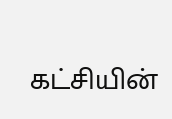கட்சியின்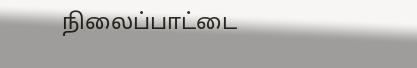நிலைப்பாட்டை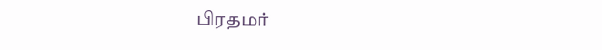பிரதமர்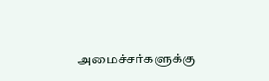அமைச்சர்களுக்கு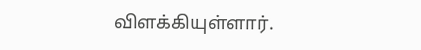விளக்கியுள்ளார்.